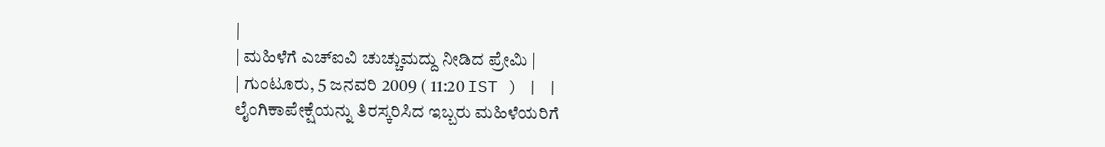|
| ಮಹಿಳೆಗೆ ಎಚ್ಐವಿ ಚುಚ್ಚುಮದ್ದು ನೀಡಿದ ಪ್ರೇಮಿ |
| ಗುಂಟೂರು, 5 ಜನವರಿ 2009 ( 11:20 IST ) | |
ಲೈಂಗಿಕಾಪೇಕ್ಷೆಯನ್ನು ತಿರಸ್ಕರಿಸಿದ ಇಬ್ಬರು ಮಹಿಳೆಯರಿಗೆ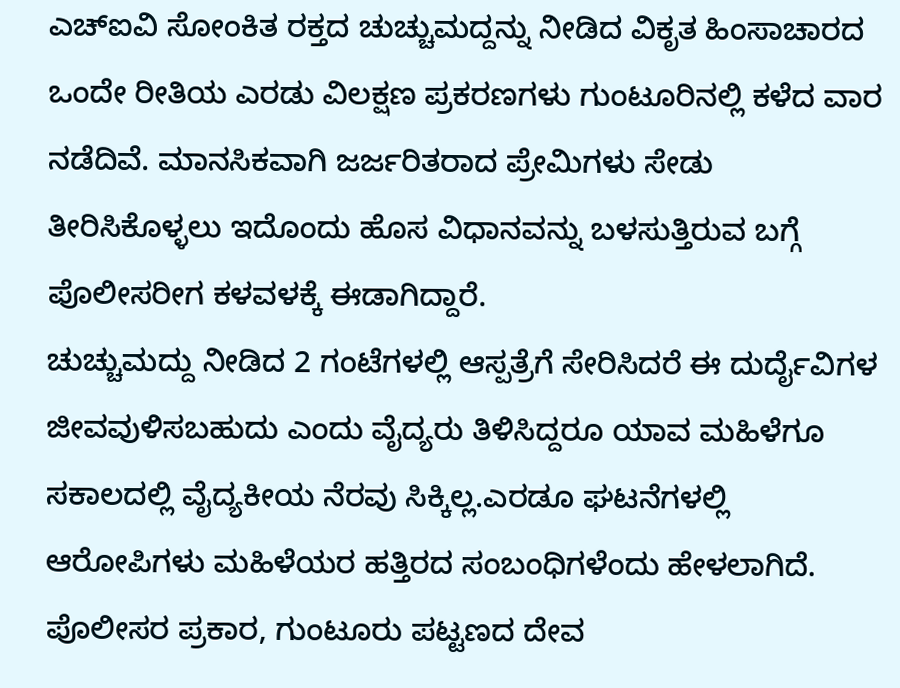ಎಚ್ಐವಿ ಸೋಂಕಿತ ರಕ್ತದ ಚುಚ್ಚುಮದ್ದನ್ನು ನೀಡಿದ ವಿಕೃತ ಹಿಂಸಾಚಾರದ ಒಂದೇ ರೀತಿಯ ಎರಡು ವಿಲಕ್ಷಣ ಪ್ರಕರಣಗಳು ಗುಂಟೂರಿನಲ್ಲಿ ಕಳೆದ ವಾರ ನಡೆದಿವೆ. ಮಾನಸಿಕವಾಗಿ ಜರ್ಜರಿತರಾದ ಪ್ರೇಮಿಗಳು ಸೇಡು ತೀರಿಸಿಕೊಳ್ಳಲು ಇದೊಂದು ಹೊಸ ವಿಧಾನವನ್ನು ಬಳಸುತ್ತಿರುವ ಬಗ್ಗೆ ಪೊಲೀಸರೀಗ ಕಳವಳಕ್ಕೆ ಈಡಾಗಿದ್ದಾರೆ.
ಚುಚ್ಚುಮದ್ದು ನೀಡಿದ 2 ಗಂಟೆಗಳಲ್ಲಿ ಆಸ್ಪತ್ರೆಗೆ ಸೇರಿಸಿದರೆ ಈ ದುರ್ದೈವಿಗಳ ಜೀವವುಳಿಸಬಹುದು ಎಂದು ವೈದ್ಯರು ತಿಳಿಸಿದ್ದರೂ ಯಾವ ಮಹಿಳೆಗೂ ಸಕಾಲದಲ್ಲಿ ವೈದ್ಯಕೀಯ ನೆರವು ಸಿಕ್ಕಿಲ್ಲ.ಎರಡೂ ಘಟನೆಗಳಲ್ಲಿ ಆರೋಪಿಗಳು ಮಹಿಳೆಯರ ಹತ್ತಿರದ ಸಂಬಂಧಿಗಳೆಂದು ಹೇಳಲಾಗಿದೆ. ಪೊಲೀಸರ ಪ್ರಕಾರ, ಗುಂಟೂರು ಪಟ್ಟಣದ ದೇವ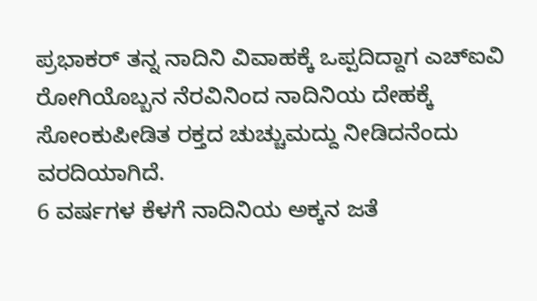ಪ್ರಭಾಕರ್ ತನ್ನ ನಾದಿನಿ ವಿವಾಹಕ್ಕೆ ಒಪ್ಪದಿದ್ದಾಗ ಎಚ್ಐವಿ ರೋಗಿಯೊಬ್ಬನ ನೆರವಿನಿಂದ ನಾದಿನಿಯ ದೇಹಕ್ಕೆ ಸೋಂಕುಪೀಡಿತ ರಕ್ತದ ಚುಚ್ಚುಮದ್ದು ನೀಡಿದನೆಂದು ವರದಿಯಾಗಿದೆ.
6 ವರ್ಷಗಳ ಕೆಳಗೆ ನಾದಿನಿಯ ಅಕ್ಕನ ಜತೆ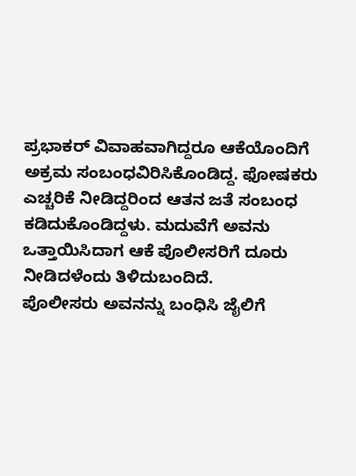ಪ್ರಭಾಕರ್ ವಿವಾಹವಾಗಿದ್ದರೂ ಆಕೆಯೊಂದಿಗೆ ಅಕ್ರಮ ಸಂಬಂಧವಿರಿಸಿಕೊಂಡಿದ್ದ. ಫೋಷಕರು ಎಚ್ಚರಿಕೆ ನೀಡಿದ್ದರಿಂದ ಆತನ ಜತೆ ಸಂಬಂಧ ಕಡಿದುಕೊಂಡಿದ್ದಳು. ಮದುವೆಗೆ ಅವನು ಒತ್ತಾಯಿಸಿದಾಗ ಆಕೆ ಪೊಲೀಸರಿಗೆ ದೂರು ನೀಡಿದಳೆಂದು ತಿಳಿದುಬಂದಿದೆ.
ಪೊಲೀಸರು ಅವನನ್ನು ಬಂಧಿಸಿ ಜೈಲಿಗೆ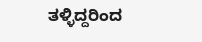ತಳ್ಳಿದ್ದರಿಂದ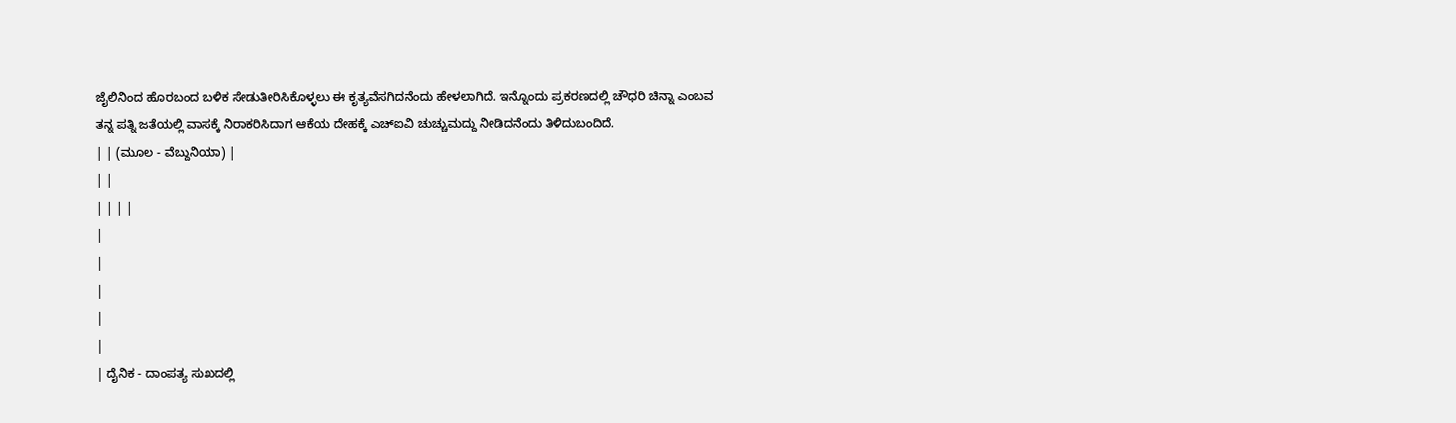ಜೈಲಿನಿಂದ ಹೊರಬಂದ ಬಳಿಕ ಸೇಡುತೀರಿಸಿಕೊಳ್ಳಲು ಈ ಕೃತ್ಯವೆಸಗಿದನೆಂದು ಹೇಳಲಾಗಿದೆ. ಇನ್ನೊಂದು ಪ್ರಕರಣದಲ್ಲಿ ಚೌಧರಿ ಚಿನ್ನಾ ಎಂಬವ ತನ್ನ ಪತ್ನಿ ಜತೆಯಲ್ಲಿ ವಾಸಕ್ಕೆ ನಿರಾಕರಿಸಿದಾಗ ಆಕೆಯ ದೇಹಕ್ಕೆ ಎಚ್ಐವಿ ಚುಚ್ಚುಮದ್ದು ನೀಡಿದನೆಂದು ತಿಳಿದುಬಂದಿದೆ.
| | (ಮೂಲ - ವೆಬ್ದುನಿಯಾ) |
| |
| | | |
|
|
|
|
|
| ದೈನಿಕ - ದಾಂಪತ್ಯ ಸುಖದಲ್ಲಿ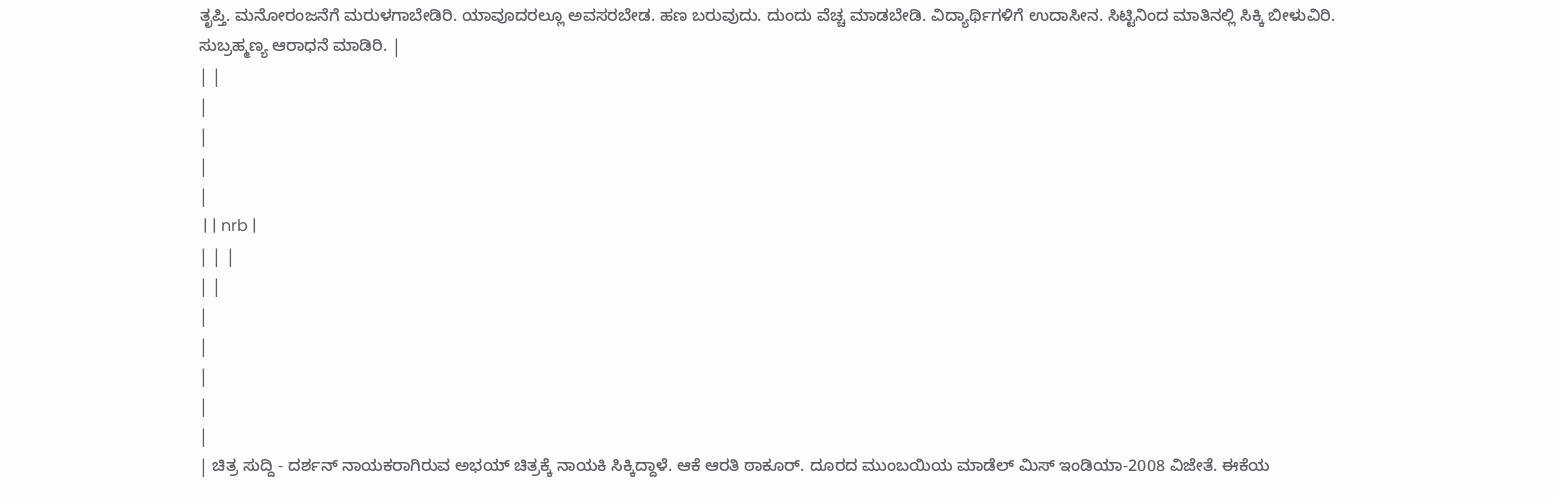ತೃಪ್ತಿ. ಮನೋರಂಜನೆಗೆ ಮರುಳಗಾಬೇಡಿರಿ. ಯಾವೂದರಲ್ಲೂ ಅವಸರಬೇಡ. ಹಣ ಬರುವುದು. ದುಂದು ವೆಚ್ಚ ಮಾಡಬೇಡಿ. ವಿದ್ಯಾರ್ಥಿಗಳಿಗೆ ಉದಾಸೀನ. ಸಿಟ್ಟಿನಿಂದ ಮಾತಿನಲ್ಲಿ ಸಿಕ್ಕಿ ಬೀಳುವಿರಿ. ಸುಬ್ರಹ್ಮಣ್ಯ ಆರಾಧನೆ ಮಾಡಿರಿ. |
| |
|
|
|
|
 | | nrb |
| | |
| |
|
|
|
|
|
| ಚಿತ್ರ ಸುದ್ದಿ - ದರ್ಶನ್ ನಾಯಕರಾಗಿರುವ ಅಭಯ್ ಚಿತ್ರಕ್ಕೆ ನಾಯಕಿ ಸಿಕ್ಕಿದ್ದಾಳೆ. ಆಕೆ ಆರತಿ ಠಾಕೂರ್. ದೂರದ ಮುಂಬಯಿಯ ಮಾಡೆಲ್ ಮಿಸ್ ಇಂಡಿಯಾ-2008 ವಿಜೇತೆ. ಈಕೆಯ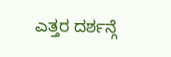ಎತ್ತರ ದರ್ಶನ್ಗೆ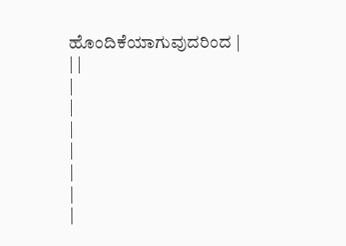ಹೊಂದಿಕೆಯಾಗುವುದರಿಂದ |
| |
|
|
|
|
|
|
|